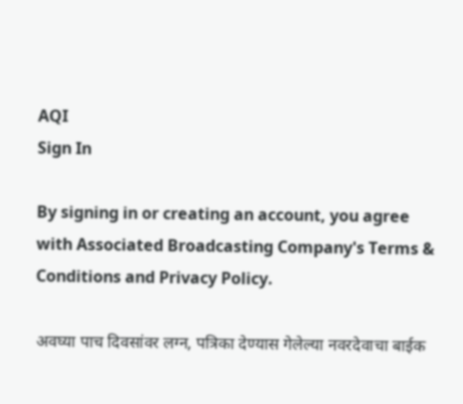AQI
Sign In

By signing in or creating an account, you agree with Associated Broadcasting Company's Terms & Conditions and Privacy Policy.

अवघ्या पाच दिवसांवर लग्न, पत्रिका देण्यास गेलेल्या नवरदेवाचा बाईक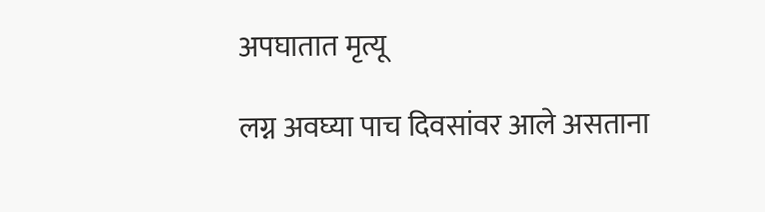अपघातात मृत्यू

लग्न अवघ्या पाच दिवसांवर आले असताना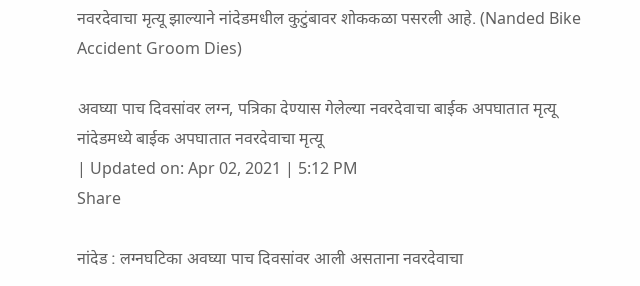नवरदेवाचा मृत्यू झाल्याने नांदेडमधील कुटुंबावर शोककळा पसरली आहे. (Nanded Bike Accident Groom Dies)

अवघ्या पाच दिवसांवर लग्न, पत्रिका देण्यास गेलेल्या नवरदेवाचा बाईक अपघातात मृत्यू
नांदेडमध्ये बाईक अपघातात नवरदेवाचा मृत्यू
| Updated on: Apr 02, 2021 | 5:12 PM
Share

नांदेड : लग्नघटिका अवघ्या पाच दिवसांवर आली असताना नवरदेवाचा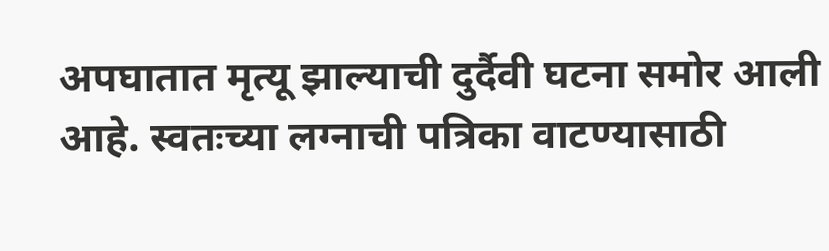अपघातात मृत्यू झाल्याची दुर्दैवी घटना समोर आली आहे. स्वतःच्या लग्नाची पत्रिका वाटण्यासाठी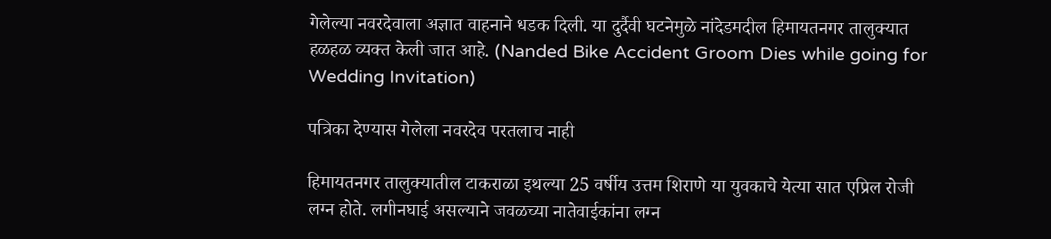गेलेल्या नवरदेवाला अज्ञात वाहनाने धडक दिली. या दुर्दैवी घटनेमुळे नांदेडमदील हिमायतनगर तालुक्यात हळहळ व्यक्त केली जात आहे. (Nanded Bike Accident Groom Dies while going for Wedding Invitation)

पत्रिका देण्यास गेलेला नवरदेव परतलाच नाही

हिमायतनगर तालुक्यातील टाकराळा इथल्या 25 वर्षीय उत्तम शिराणे या युवकाचे येत्या सात एप्रिल रोजी लग्न होते. लगीनघाई असल्याने जवळच्या नातेवाईकांना लग्न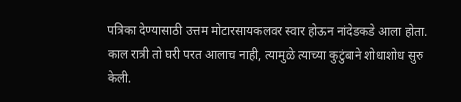पत्रिका देण्यासाठी उत्तम मोटारसायकलवर स्वार होऊन नांदेडकडे आला होता. काल रात्री तो घरी परत आलाच नाही, त्यामुळे त्याच्या कुटुंबाने शोधाशोध सुरु केली.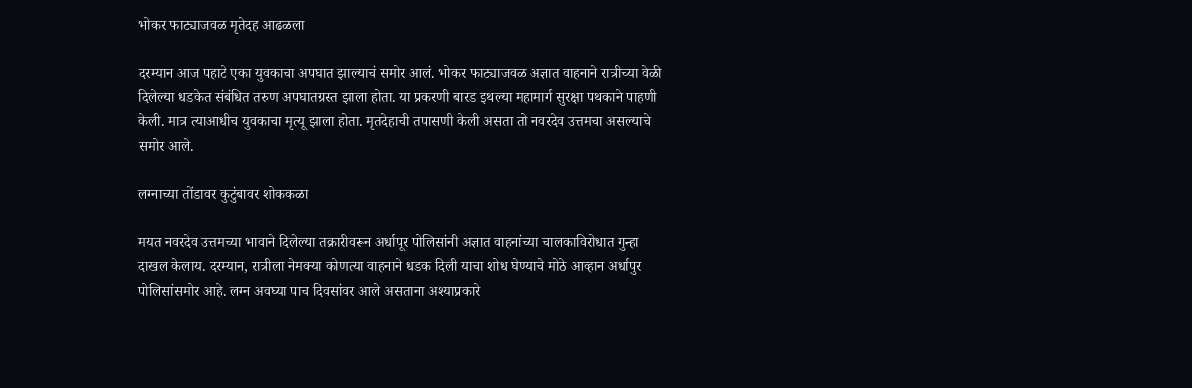भोकर फाट्याजवळ मृतेदह आढळला

दरम्यान आज पहाटे एका युवकाचा अपघात झाल्याचं समोर आलं. भोकर फाट्याजवळ अज्ञात वाहनाने रात्रीच्या वेळी दिलेल्या धडकेत संबंधित तरुण अपघातग्रस्त झाला होता. या प्रकरणी बारड इथल्या महामार्ग सुरक्षा पथकाने पाहणी केली. मात्र त्याआधीच युवकाचा मृत्यू झाला होता. मृतदेहाची तपासणी केली असता तो नवरदेव उत्तमचा असल्याचे समोर आले.

लग्नाच्या तोंडावर कुटुंबावर शोककळा

मयत नवरदेव उत्तमच्या भावाने दिलेल्या तक्रारीवरून अर्धापूर पोलिसांनी अज्ञात वाहनांच्या चालकाविरोधात गुन्हा दाखल केलाय. दरम्यान, रात्रीला नेमक्या कोणत्या वाहनाने धडक दिली याचा शोध घेण्याचे मोठे आव्हान अर्धापुर पोलिसांसमोर आहे. लग्न अवघ्या पाच दिवसांवर आले असताना अश्याप्रकारे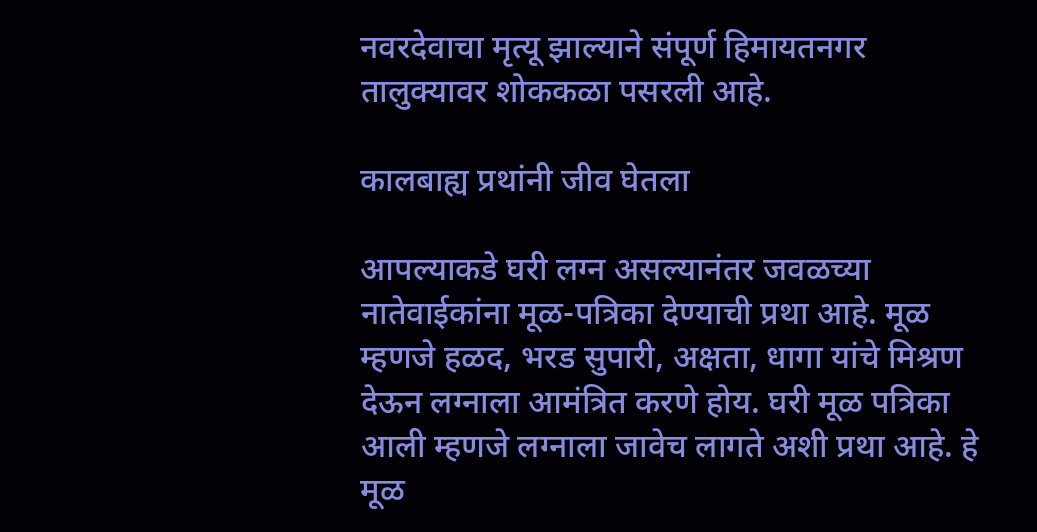नवरदेवाचा मृत्यू झाल्याने संपूर्ण हिमायतनगर तालुक्यावर शोककळा पसरली आहे.

कालबाह्य प्रथांनी जीव घेतला

आपल्याकडे घरी लग्न असल्यानंतर जवळच्या नातेवाईकांना मूळ-पत्रिका देण्याची प्रथा आहे. मूळ म्हणजे हळद, भरड सुपारी, अक्षता, धागा यांचे मिश्रण देऊन लग्नाला आमंत्रित करणे होय. घरी मूळ पत्रिका आली म्हणजे लग्नाला जावेच लागते अशी प्रथा आहे. हे मूळ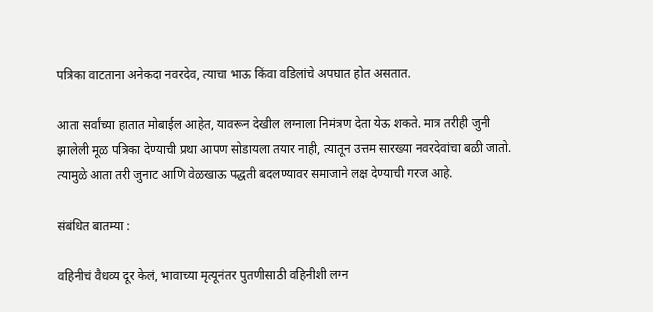पत्रिका वाटताना अनेकदा नवरदेव, त्याचा भाऊ किंवा वडिलांचे अपघात होत असतात.

आता सर्वांच्या हातात मोबाईल आहेत, यावरून देखील लग्नाला निमंत्रण देता येऊ शकते. मात्र तरीही जुनी झालेली मूळ पत्रिका देण्याची प्रथा आपण सोडायला तयार नाही, त्यातून उत्तम सारख्या नवरदेवांचा बळी जातो. त्यामुळे आता तरी जुनाट आणि वेळखाऊ पद्धती बदलण्यावर समाजाने लक्ष देण्याची गरज आहे.

संबंधित बातम्या :

वहिनीचं वैधव्य दूर केलं, भावाच्या मृत्यूनंतर पुतणीसाठी वहिनीशी लग्न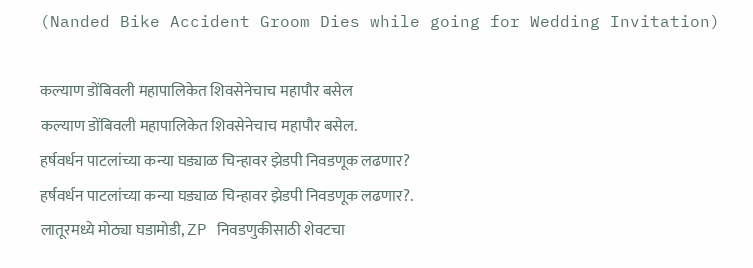(Nanded Bike Accident Groom Dies while going for Wedding Invitation)

कल्याण डोंबिवली महापालिकेत शिवसेनेचाच महापौर बसेल
कल्याण डोंबिवली महापालिकेत शिवसेनेचाच महापौर बसेल.
हर्षवर्धन पाटलांच्या कन्या घड्याळ चिन्हावर झेडपी निवडणूक लढणार?
हर्षवर्धन पाटलांच्या कन्या घड्याळ चिन्हावर झेडपी निवडणूक लढणार?.
लातूरमध्ये मोठ्या घडामोडी, ZP निवडणुकीसाठी शेवटचा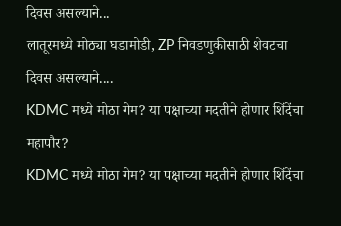दिवस असल्याने...
लातूरमध्ये मोठ्या घडामोडी, ZP निवडणुकीसाठी शेवटचा दिवस असल्याने....
KDMC मध्ये मोठा गेम? या पक्षाच्या मदतीने होणार शिंदेंचा महापौर?
KDMC मध्ये मोठा गेम? या पक्षाच्या मदतीने होणार शिंदेंचा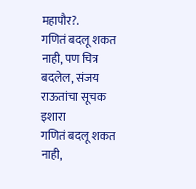महापौर?.
गणितं बदलू शकत नाही, पण चित्र बदलेल, संजय राऊतांचा सूचक इशारा
गणितं बदलू शकत नाही,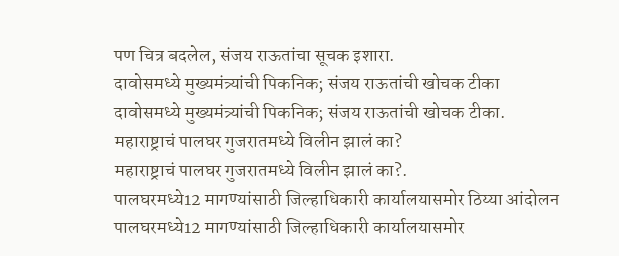पण चित्र बदलेल, संजय राऊतांचा सूचक इशारा.
दावोसमध्ये मुख्यमंत्र्यांची पिकनिक; संजय राऊतांची खोचक टीका
दावोसमध्ये मुख्यमंत्र्यांची पिकनिक; संजय राऊतांची खोचक टीका.
महाराष्ट्राचं पालघर गुजरातमध्ये विलीन झालं का?
महाराष्ट्राचं पालघर गुजरातमध्ये विलीन झालं का?.
पालघरमध्ये12 मागण्यांसाठी जिल्हाधिकारी कार्यालयासमोर ठिय्या आंदोलन
पालघरमध्ये12 मागण्यांसाठी जिल्हाधिकारी कार्यालयासमोर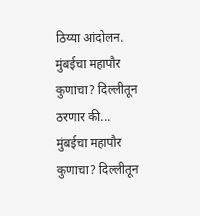ठिय्या आंदोलन.
मुंबईचा महापौर कुणाचा? दिल्लीतून ठरणार की...
मुंबईचा महापौर कुणाचा? दिल्लीतून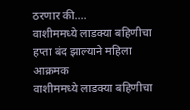ठरणार की....
वाशीममध्ये लाडक्या बहिणीचा हप्ता बंद झाल्याने महिला आक्रमक
वाशीममध्ये लाडक्या बहिणीचा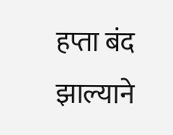हप्ता बंद झाल्याने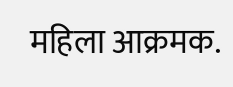महिला आक्रमक.